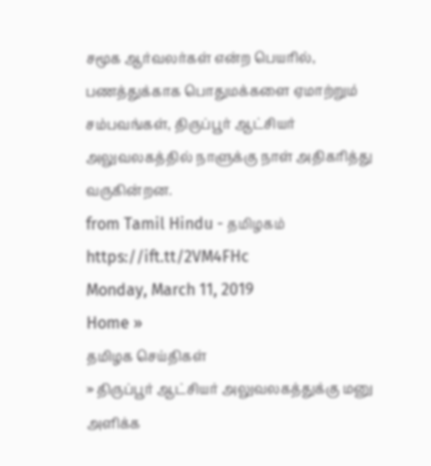சமூக ஆர்வலர்கள் என்ற பெயரில், பணத்துக்காக பொதுமக்களை ஏமாற்றும் சம்பவங்கள், திருப்பூர் ஆட்சியர் அலுவலகத்தில் நாளுக்கு நாள் அதிகரித்து வருகின்றன.
from Tamil Hindu - தமிழகம் https://ift.tt/2VM4FHc
Monday, March 11, 2019
Home »
தமிழக செய்திகள்
» திருப்பூர் ஆட்சியர் அலுவலகத்துக்கு மனு அளிக்க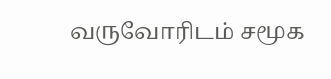வருவோரிடம் சமூக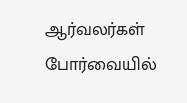ஆர்வலர்கள் போர்வையில்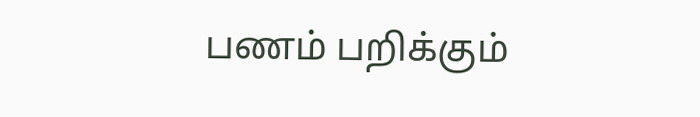பணம் பறிக்கும்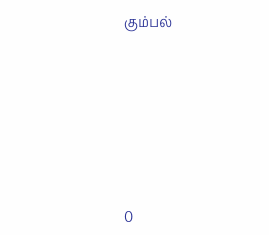கும்பல்







0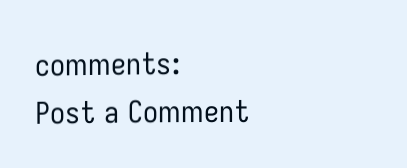comments:
Post a Comment